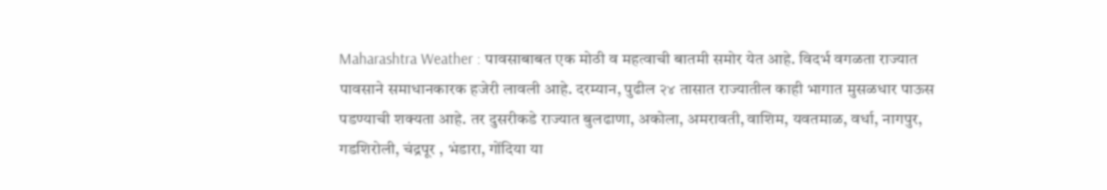Maharashtra Weather : पावसाबाबत एक मोठी व महत्वाची बातमी समोर येत आहे. विदर्भ वगळता राज्यात पावसाने समाधानकारक हजेरी लावली आहे. दरम्यान, पुढील २४ तासात राज्यातील काही भागात मुसळधार पाऊस पडण्याची शक्यता आहे. तर दुसरीकडे राज्यात बुलढाणा, अकोला, अमरावती, वाशिम, यवतमाळ, वर्धा, नागपुर, गडशिरोली, चंद्रपूर , भंडारा, गोंदिया या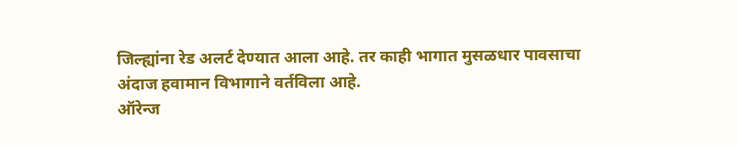जिल्ह्यांना रेड अलर्ट देण्यात आला आहे. तर काही भागात मुसळधार पावसाचा अंदाज हवामान विभागाने वर्तविला आहे.
ऑरेन्ज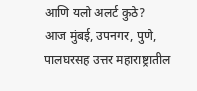आणि यलो अलर्ट कुठे?
आज मुंबई, उपनगर, पुणे, पालघरसह उत्तर महाराष्ट्रातील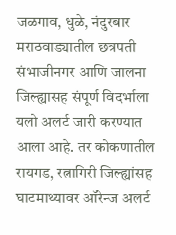जळगाव, धुळे, नंदुरबार मराठवाड्यातील छत्रपती संभाजीनगर आणि जालना जिल्ह्यासह संपूर्ण विदर्भाला यलो अलर्ट जारी करण्यात आला आहे. तर कोकणातील रायगड, रत्नागिरी जिल्ह्यांसह घाटमाथ्यावर ऑरेन्ज अलर्ट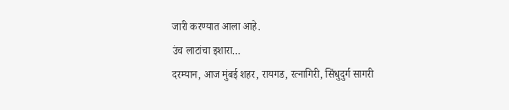जारी करण्यात आला आहे.
उंच लाटांचा इशारा…
दरम्यान, आज मुंबई शहर, रायगड, रत्नागिरी, सिंधुदुर्ग सागरी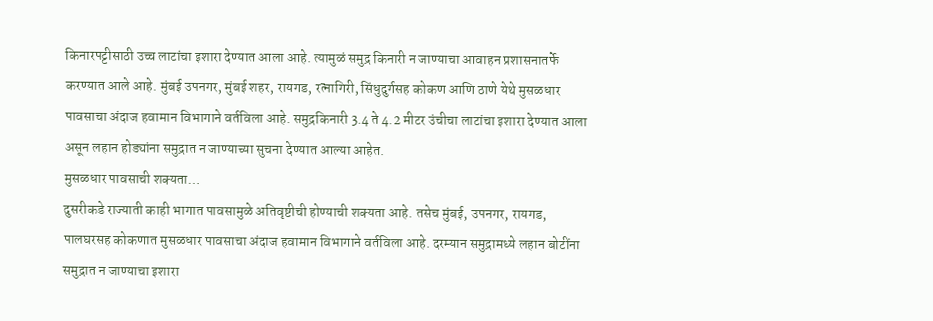किनारपट्टीसाठी उच्च लाटांचा इशारा देण्यात आला आहे. त्यामुळं समुद्र किनारी न जाण्याचा आवाहन प्रशासनातर्फे करण्यात आले आहे. मुंबई उपनगर, मुंबई शहर, रायगड, रत्नागिरी, सिंधुदुर्गसह कोकण आणि ठाणे येथे मुसळधार पावसाचा अंदाज हवामान विभागाने वर्तविला आहे. समुद्रकिनारी 3.4 ते 4.2 मीटर उंचीचा लाटांचा इशारा देण्यात आला असून लहान होड्यांना समुद्रात न जाण्याच्या सुचना देण्यात आल्या आहेत.
मुसळधार पावसाची शक्यता…
दुसरीकडे राज्याती काही भागात पावसामुळे अतिवृष्टीची होण्याची शक्यता आहे. तसेच मुंबई, उपनगर, रायगड, पालघरसह कोकणात मुसळधार पावसाचा अंदाज हवामान विभागाने वर्तविला आहे. दरम्यान समुद्रामध्ये लहान बोटींना समुद्रात न जाण्याचा इशारा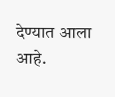देण्यात आला आहे.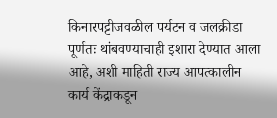किनारपट्टीजवळील पर्यटन व जलक्रीडा पूर्णतः थांबवण्याचाही इशारा देण्यात आला आहे, अशी माहिती राज्य आपत्कालीन कार्य केंद्राकडून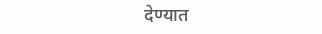देण्यात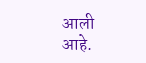आली आहे.